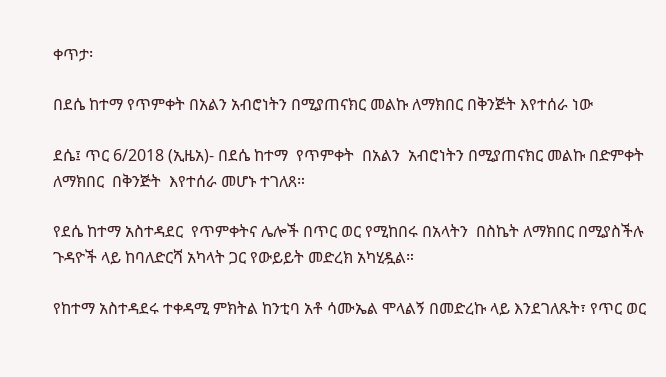ቀጥታ፡

በደሴ ከተማ የጥምቀት በአልን አብሮነትን በሚያጠናክር መልኩ ለማክበር በቅንጅት እየተሰራ ነው

ደሴ፤ ጥር 6/2018 (ኢዜአ)- በደሴ ከተማ  የጥምቀት  በአልን  አብሮነትን በሚያጠናክር መልኩ በድምቀት ለማክበር  በቅንጅት  እየተሰራ መሆኑ ተገለጸ።

የደሴ ከተማ አስተዳደር  የጥምቀትና ሌሎች በጥር ወር የሚከበሩ በአላትን  በስኬት ለማክበር በሚያስችሉ ጉዳዮች ላይ ከባለድርሻ አካላት ጋር የውይይት መድረክ አካሂዷል።

የከተማ አስተዳደሩ ተቀዳሚ ምክትል ከንቲባ አቶ ሳሙኤል ሞላልኝ በመድረኩ ላይ እንደገለጹት፣ የጥር ወር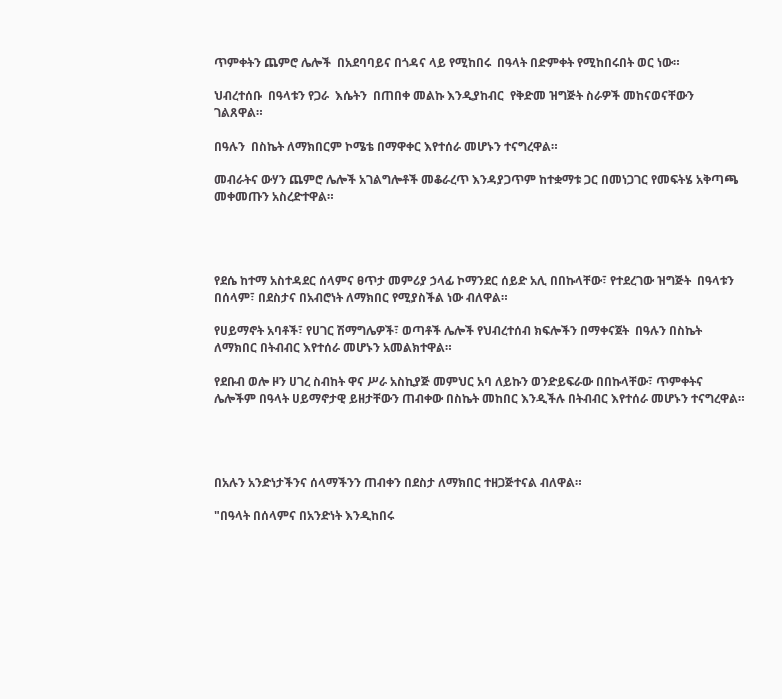ጥምቀትን ጨምሮ ሌሎች  በአደባባይና በጎዳና ላይ የሚከበሩ  በዓላት በድምቀት የሚከበሩበት ወር ነው።

ህብረተሰቡ  በዓላቱን የጋራ  እሴትን  በጠበቀ መልኩ እንዲያከብር  የቅድመ ዝግጅት ስራዎች መከናወናቸውን ገልጸዋል።

በዓሉን  በስኬት ለማክበርም ኮሜቴ በማዋቀር እየተሰራ መሆኑን ተናግረዋል።

መብራትና ውሃን ጨምሮ ሌሎች አገልግሎቶች መቆራረጥ እንዳያጋጥም ከተቋማቱ ጋር በመነጋገር የመፍትሄ አቅጣጫ መቀመጡን አስረድተዋል።




የደሴ ከተማ አስተዳደር ሰላምና ፀጥታ መምሪያ ኃላፊ ኮማንደር ሰይድ አሊ በበኩላቸው፣ የተደረገው ዝግጅት  በዓላቱን በሰላም፣ በደስታና በአብሮነት ለማክበር የሚያስችል ነው ብለዋል።

የሀይማኖት አባቶች፣ የሀገር ሽማግሌዎች፣ ወጣቶች ሌሎች የህብረተሰብ ክፍሎችን በማቀናጀት  በዓሉን በስኬት ለማክበር በትብብር እየተሰራ መሆኑን አመልክተዋል።

የደቡብ ወሎ ዞን ሀገረ ስብከት ዋና ሥራ አስኪያጅ መምህር አባ ለይኩን ወንድይፍራው በበኩላቸው፣ ጥምቀትና ሌሎችም በዓላት ሀይማኖታዊ ይዘታቸውን ጠብቀው በስኬት መከበር እንዲችሉ በትብብር እየተሰራ መሆኑን ተናግረዋል።




በአሉን አንድነታችንና ሰላማችንን ጠብቀን በደስታ ለማክበር ተዘጋጅተናል ብለዋል።

"በዓላት በሰላምና በአንድነት እንዲከበሩ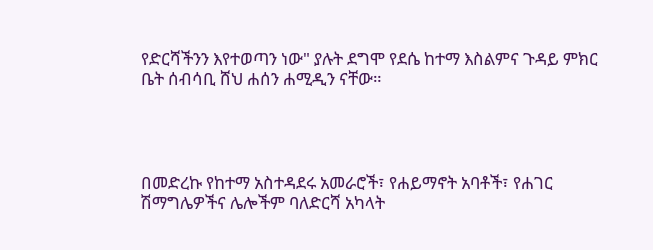የድርሻችንን እየተወጣን ነው" ያሉት ደግሞ የደሴ ከተማ እስልምና ጉዳይ ምክር ቤት ሰብሳቢ ሸህ ሐሰን ሐሚዲን ናቸው።




በመድረኩ የከተማ አስተዳደሩ አመራሮች፣ የሐይማኖት አባቶች፣ የሐገር ሽማግሌዎችና ሌሎችም ባለድርሻ አካላት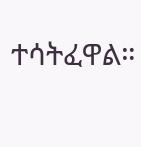ተሳትፈዋል።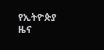የኢትዮጵያ ዜና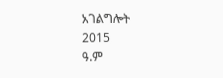አገልግሎት
2015
ዓ.ም